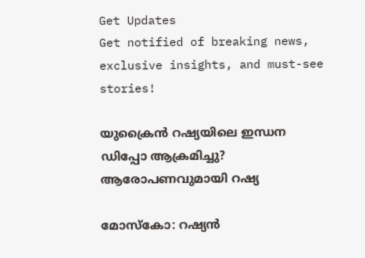Get Updates
Get notified of breaking news, exclusive insights, and must-see stories!

യുക്രൈന്‍ റഷ്യയിലെ ഇന്ധന ഡിപ്പോ ആക്രമിച്ചു? ആരോപണവുമായി റഷ്യ

മോസ്‌കോ: റഷ്യന്‍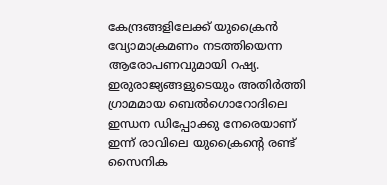കേന്ദ്രങ്ങളിലേക്ക് യുക്രൈന്‍ വ്യോമാക്രമണം നടത്തിയെന്ന ആരോപണവുമായി റഷ്യ. ഇരുരാജ്യങ്ങളുടെയും അതിര്‍ത്തി ഗ്രാമമായ ബെല്‍ഗൊറോദിലെ ഇന്ധന ഡിപ്പോക്കു നേരെയാണ് ഇന്ന് രാവിലെ യുക്രൈന്റെ രണ്ട് സൈനിക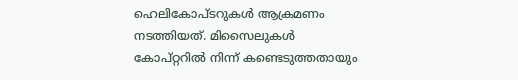ഹെലികോപ്ടറുകള്‍ ആക്രമണം നടത്തിയത്. മിസൈലുകള്‍ കോപ്റ്ററില്‍ നിന്ന് കണ്ടെടുത്തതായും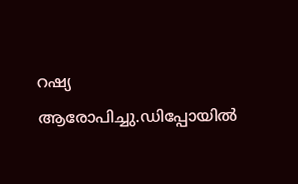റഷ്യ ആരോപിച്ചു.ഡിപ്പോയില്‍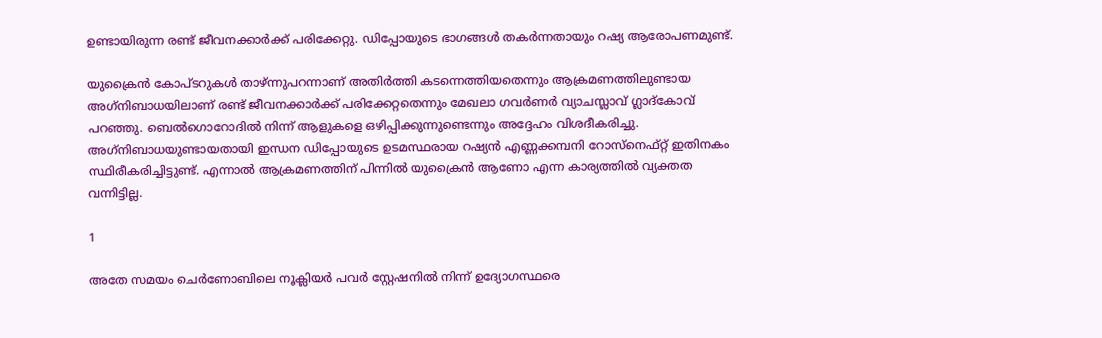ഉണ്ടായിരുന്ന രണ്ട് ജീവനക്കാര്‍ക്ക് പരിക്കേറ്റു. ഡിപ്പോയുടെ ഭാഗങ്ങള്‍ തകര്‍ന്നതായും റഷ്യ ആരോപണമുണ്ട്.

യുക്രൈന്‍ കോപ്ടറുകള്‍ താഴ്ന്നുപറന്നാണ് അതിര്‍ത്തി കടന്നെത്തിയതെന്നും ആക്രമണത്തിലുണ്ടായ അഗ്‌നിബാധയിലാണ് രണ്ട് ജീവനക്കാര്‍ക്ക് പരിക്കേറ്റതെന്നും മേഖലാ ഗവര്‍ണര്‍ വ്യാചസ്ലാവ് ഗ്ലാദ്കോവ് പറഞ്ഞു. ബെല്‍ഗൊറോദില്‍ നിന്ന് ആളുകളെ ഒഴിപ്പിക്കുന്നുണ്ടെന്നും അദ്ദേഹം വിശദീകരിച്ചു. അഗ്‌നിബാധയുണ്ടായതായി ഇന്ധന ഡിപ്പോയുടെ ഉടമസ്ഥരായ റഷ്യന്‍ എണ്ണക്കമ്പനി റോസ്നെഫ്റ്റ് ഇതിനകം സ്ഥിരീകരിച്ചിട്ടുണ്ട്. എന്നാല്‍ ആക്രമണത്തിന് പിന്നില്‍ യുക്രൈന്‍ ആണോ എന്ന കാര്യത്തില്‍ വ്യക്തത വന്നിട്ടില്ല.

1

അതേ സമയം ചെര്‍ണോബിലെ നൂക്ലിയര്‍ പവര്‍ സ്റ്റേഷനില്‍ നിന്ന് ഉദ്യോഗസ്ഥരെ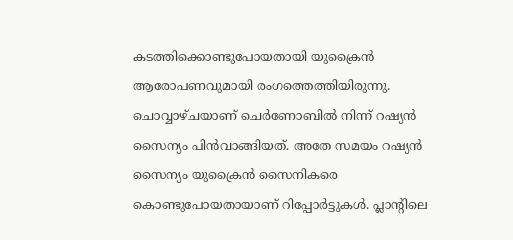കടത്തിക്കൊണ്ടുപോയതായി യുക്രൈന്‍ ആരോപണവുമായി രംഗത്തെത്തിയിരുന്നു. ചൊവ്വാഴ്ചയാണ് ചെര്‍ണോബില്‍ നിന്ന് റഷ്യന്‍ സൈന്യം പിന്‍വാങ്ങിയത്. അതേ സമയം റഷ്യന്‍ സൈന്യം യുക്രൈന്‍ സൈനികരെ കൊണ്ടുപോയതായാണ് റിപ്പോര്‍ട്ടുകള്‍. പ്ലാന്റിലെ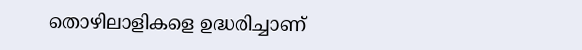തൊഴിലാളികളെ ഉദ്ധരിച്ചാണ്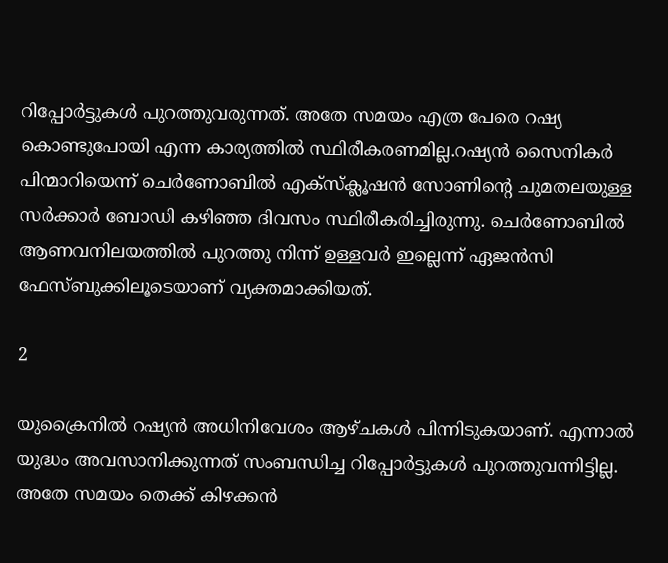റിപ്പോര്‍ട്ടുകള്‍ പുറത്തുവരുന്നത്. അതേ സമയം എത്ര പേരെ റഷ്യ കൊണ്ടുപോയി എന്ന കാര്യത്തില്‍ സ്ഥിരീകരണമില്ല.റഷ്യന്‍ സൈനികര്‍ പിന്മാറിയെന്ന് ചെര്‍ണോബില്‍ എക്‌സ്‌ക്ലൂഷന്‍ സോണിന്റെ ചുമതലയുള്ള സര്‍ക്കാര്‍ ബോഡി കഴിഞ്ഞ ദിവസം സ്ഥിരീകരിച്ചിരുന്നു. ചെര്‍ണോബില്‍ ആണവനിലയത്തില്‍ പുറത്തു നിന്ന് ഉള്ളവര്‍ ഇല്ലെന്ന് ഏജന്‍സി ഫേസ്ബുക്കിലൂടെയാണ് വ്യക്തമാക്കിയത്.

2

യുക്രൈനില്‍ റഷ്യന്‍ അധിനിവേശം ആഴ്ചകള്‍ പിന്നിടുകയാണ്. എന്നാല്‍ യുദ്ധം അവസാനിക്കുന്നത് സംബന്ധിച്ച റിപ്പോര്‍ട്ടുകള്‍ പുറത്തുവന്നിട്ടില്ല. അതേ സമയം തെക്ക് കിഴക്കന്‍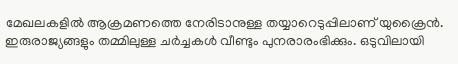മേഖലകളില്‍ ആക്രമണത്തെ നേരിടാനുള്ള തയ്യാറെടുപ്പിലാണ് യുക്രൈന്‍. ഇരുരാജ്യങ്ങളും തമ്മിലുള്ള ചര്‍ച്ചകള്‍ വീണ്ടും പുനരാരംഭിക്കും. ഒടുവിലായി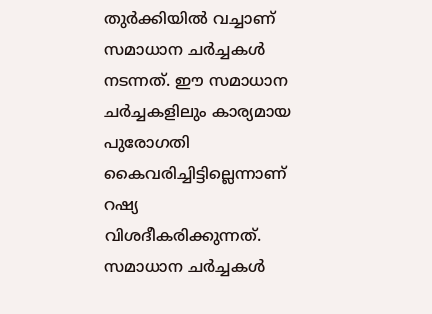തുര്‍ക്കിയില്‍ വച്ചാണ് സമാധാന ചര്‍ച്ചകള്‍ നടന്നത്. ഈ സമാധാന ചര്‍ച്ചകളിലും കാര്യമായ പുരോഗതി കൈവരിച്ചിട്ടില്ലെന്നാണ് റഷ്യ വിശദീകരിക്കുന്നത്. സമാധാന ചര്‍ച്ചകള്‍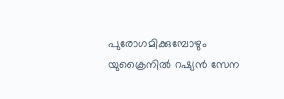പുരോഗമിക്കുമ്പോഴും യുക്രൈനില്‍ റഷ്യന്‍ സേന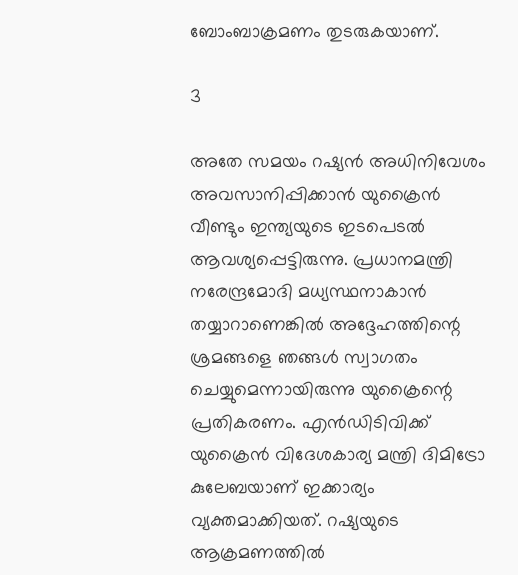ബോംബാക്രമണം തുടരുകയാണ്.

3

അതേ സമയം റഷ്യന്‍ അധിനിവേശം അവസാനിപ്പിക്കാന്‍ യുക്രൈന്‍ വീണ്ടും ഇന്ത്യയുടെ ഇടപെടല്‍ ആവശ്യപ്പെട്ടിരുന്നു. പ്രധാനമന്ത്രി നരേന്ദ്രമോദി മധ്യസ്ഥനാകാന്‍ തയ്യാറാണെങ്കില്‍ അദ്ദേഹത്തിന്റെ ശ്രമങ്ങളെ ഞങ്ങള്‍ സ്വാഗതം ചെയ്യുമെന്നായിരുന്നു യുക്രൈന്റെ പ്രതികരണം. എന്‍ഡിടിവിക്ക് യുക്രൈന്‍ വിദേശകാര്യ മന്ത്രി ദിമിട്രോ കുലേബയാണ് ഇക്കാര്യം വ്യക്തമാക്കിയത്. റഷ്യയുടെ ആക്രമണത്തില്‍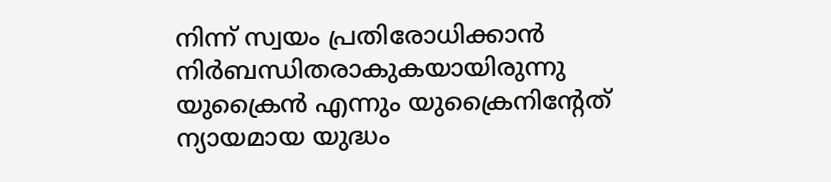നിന്ന് സ്വയം പ്രതിരോധിക്കാന്‍ നിര്‍ബന്ധിതരാകുകയായിരുന്നു യുക്രൈന്‍ എന്നും യുക്രൈനിന്റേത് ന്യായമായ യുദ്ധം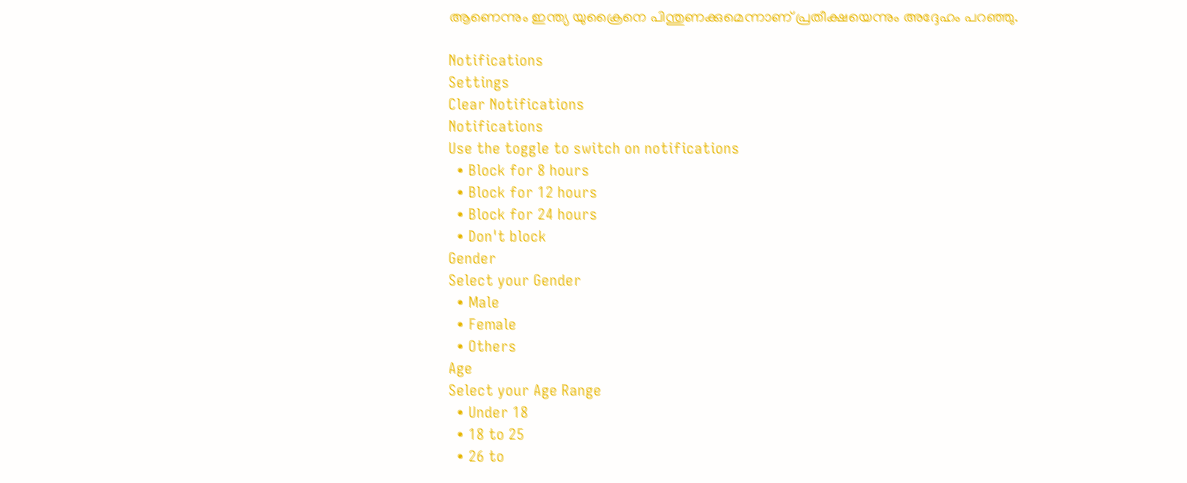ആണെന്നും ഇന്ത്യ യുക്രൈനെ പിന്തുണക്കുമെന്നാണ് പ്രതീക്ഷയെന്നും അദ്ദേഹം പറഞ്ഞു.

Notifications
Settings
Clear Notifications
Notifications
Use the toggle to switch on notifications
  • Block for 8 hours
  • Block for 12 hours
  • Block for 24 hours
  • Don't block
Gender
Select your Gender
  • Male
  • Female
  • Others
Age
Select your Age Range
  • Under 18
  • 18 to 25
  • 26 to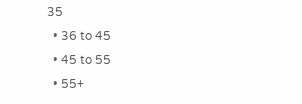35
  • 36 to 45
  • 45 to 55
  • 55+